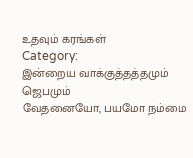உதவும் கரங்கள்
Category:
இன்றைய வாக்குத்தத்தமும் ஜெபமும்
வேதனையோ, பயமோ நம்மை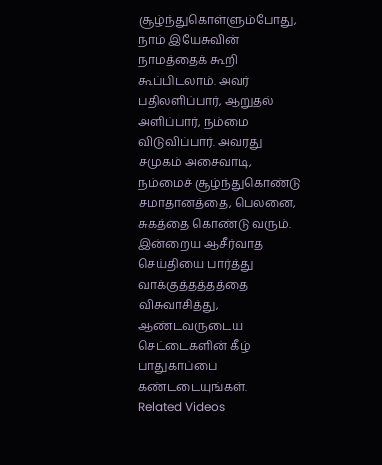சூழ்ந்துகொள்ளும்போது, நாம் இயேசுவின் நாமத்தைக் கூறி கூப்பிடலாம். அவர் பதிலளிப்பார், ஆறுதல் அளிப்பார், நம்மை விடுவிப்பார். அவரது சமுகம் அசைவாடி, நம்மைச் சூழ்ந்துகொண்டு சமாதானத்தை, பெலனை, சுகத்தை கொண்டு வரும். இன்றைய ஆசீர்வாத செய்தியை பார்த்து வாக்குத்தத்தத்தை விசுவாசித்து, ஆண்டவருடைய செட்டைகளின் கீழ் பாதுகாப்பை கண்டடையுங்கள்.
Related Videos